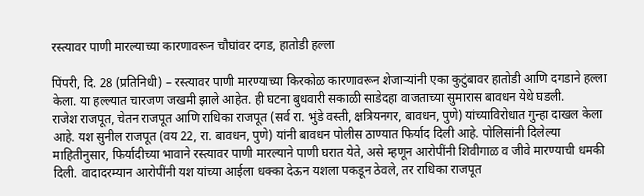रस्त्यावर पाणी मारल्याच्या कारणावरून चौघांवर दगड, हातोडी हल्ला

पिंपरी, दि. 28 (प्रतिनिधी) – रस्त्यावर पाणी मारण्याच्या किरकोळ कारणावरून शेजार्‍यांनी एका कुटुंबावर हातोडी आणि दगडाने हल्ला केला. या हल्ल्यात चारजण जखमी झाले आहेत. ही घटना बुधवारी सकाळी साडेदहा वाजताच्या सुमारास बावधन येथे घडली.
राजेश राजपूत, चेतन राजपूत आणि राधिका राजपूत (सर्व रा. भुंडे वस्ती, क्षत्रियनगर, बावधन, पुणे) यांच्याविरोधात गुन्हा दाखल केला आहे. यश सुनील राजपूत (वय 22, रा. बावधन, पुणे) यांनी बावधन पोलीस ठाण्यात फिर्याद दिली आहे. पोलिसांनी दिलेल्या माहितीनुसार, फिर्यादीच्या भावाने रस्त्यावर पाणी मारल्याने पाणी घरात येते, असे म्हणून आरोपींनी शिवीगाळ व जीवे मारण्याची धमकी दिली. वादादरम्यान आरोपींनी यश यांच्या आईला धक्का देऊन यशला पकडून ठेवले, तर राधिका राजपूत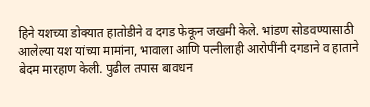हिने यशच्या डोक्यात हातोडीने व दगड फेकून जखमी केले. भांडण सोडवण्यासाठी आलेल्या यश यांच्या मामांना, भावाला आणि पत्नीलाही आरोपींनी दगडाने व हाताने बेदम मारहाण केली. पुढील तपास बावधन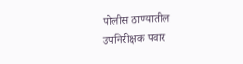पोलीस ठाण्यातील उपनिरीक्षक पवार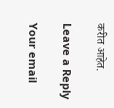करीत आहेत.

Leave a Reply

Your email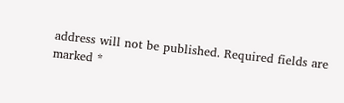address will not be published. Required fields are marked *